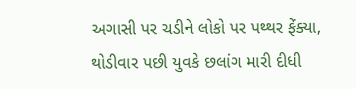અગાસી પર ચડીને લોકો પર પથ્થર ફેંક્યા, થોડીવાર પછી યુવકે છલાંગ મારી દીધી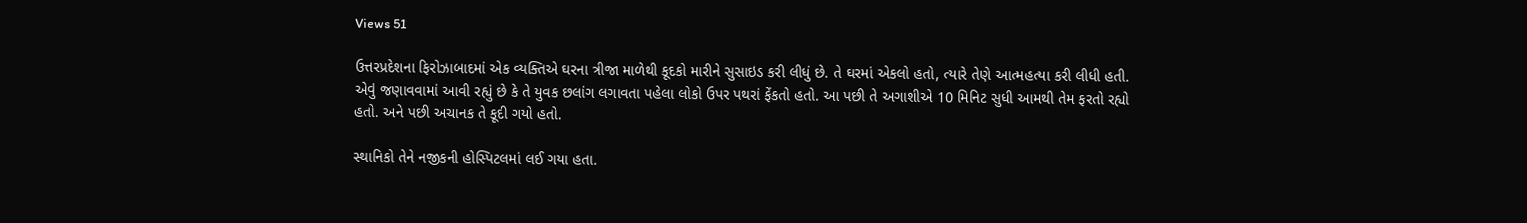Views 51

ઉત્તરપ્રદેશના ફિરોઝાબાદમાં એક વ્યક્તિએ ઘરના ત્રીજા માળેથી કૂદકો મારીને સુસાઇડ કરી લીધું છે. તે ઘરમાં એકલો હતો, ત્યારે તેણે આત્મહત્યા કરી લીધી હતી. એવું જણાવવામાં આવી રહ્યું છે કે તે યુવક છલાંગ લગાવતા પહેલા લોકો ઉપર પથરાં ફેંકતો હતો. આ પછી તે અગાશીએ 10 મિનિટ સુધી આમથી તેમ ફરતો રહ્યો હતો. અને પછી અચાનક તે કૂદી ગયો હતો.

સ્થાનિકો તેને નજીકની હોસ્પિટલમાં લઈ ગયા હતા.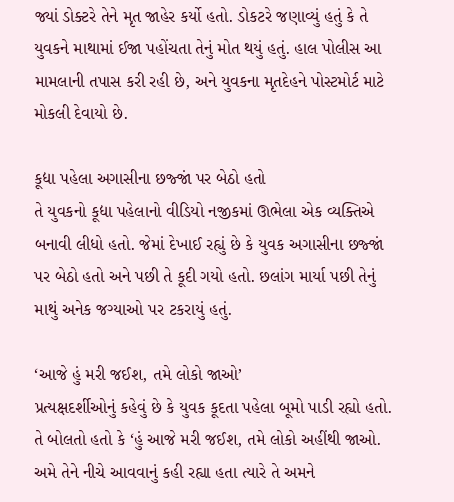જ્યાં ડોક્ટરે તેને મૃત જાહેર કર્યો હતો. ડોકટરે જણાવ્યું હતું કે તે યુવકને માથામાં ઈજા પહોંચતા તેનું મોત થયું હતું. હાલ પોલીસ આ મામલાની તપાસ કરી રહી છે, અને યુવકના મૃતદેહને પોસ્ટમોર્ટ માટે મોકલી દેવાયો છે.

કૂદ્યા પહેલા અગાસીના છજ્જાં પર બેઠો હતો
તે યુવકનો કૂદ્યા પહેલાનો વીડિયો નજીકમાં ઊભેલા એક વ્યક્તિએ બનાવી લીધો હતો. જેમાં દેખાઈ રહ્યું છે કે યુવક અગાસીના છજ્જાં પર બેઠો હતો અને પછી તે કૂદી ગયો હતો. છલાંગ માર્યા પછી તેનું માથું અનેક જગ્યાઓ પર ટકરાયું હતું.

‘આજે હું મરી જઈશ, તમે લોકો જાઓ’
પ્રત્યક્ષદર્શીઓનું કહેવું છે કે યુવક કૂદતા પહેલા બૂમો પાડી રહ્યો હતો. તે બોલતો હતો કે ‘હું આજે મરી જઈશ, તમે લોકો અહીંથી જાઓ. અમે તેને નીચે આવવાનું કહી રહ્યા હતા ત્યારે તે અમને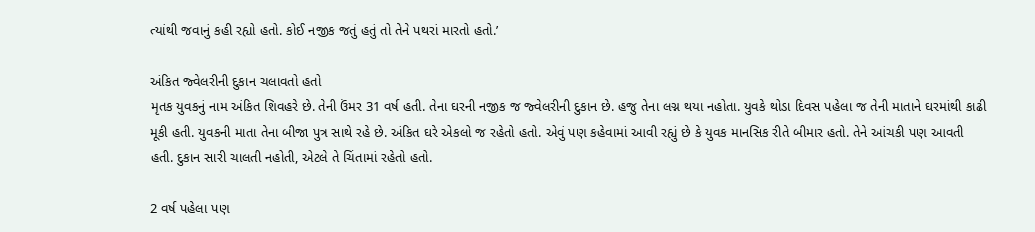ત્યાંથી જવાનું કહી રહ્યો હતો. કોઈ નજીક જતું હતું તો તેને પથરાં મારતો હતો.’

અંકિત જ્વેલરીની દુકાન ચલાવતો હતો
મૃતક યુવકનું નામ અંકિત શિવહરે છે. તેની ઉંમર 31 વર્ષ હતી. તેના ઘરની નજીક જ જ્વેલરીની દુકાન છે. હજુ તેના લગ્ન થયા નહોતા. યુવકે થોડા દિવસ પહેલા જ તેની માતાને ઘરમાંથી કાઢી મૂકી હતી. યુવકની માતા તેના બીજા પુત્ર સાથે રહે છે. અંકિત ઘરે એકલો જ રહેતો હતો. એવું પણ કહેવામાં આવી રહ્યું છે કે યુવક માનસિક રીતે બીમાર હતો. તેને આંચકી પણ આવતી હતી. દુકાન સારી ચાલતી નહોતી, એટલે તે ચિંતામાં રહેતો હતો.

2 વર્ષ પહેલા પણ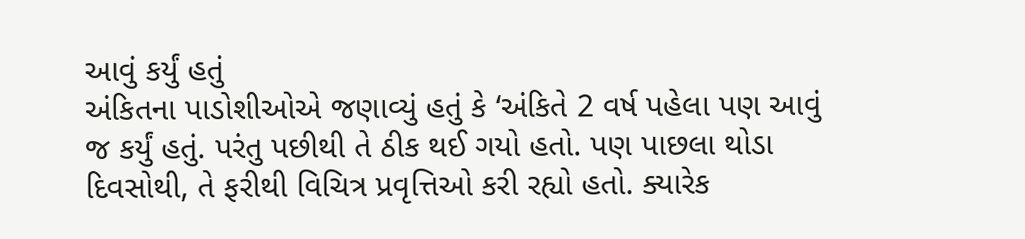આવું કર્યું હતું
અંકિતના પાડોશીઓએ જણાવ્યું હતું કે ‘અંકિતે 2 વર્ષ પહેલા પણ આવું જ કર્યું હતું. પરંતુ પછીથી તે ઠીક થઈ ગયો હતો. પણ પાછલા થોડા દિવસોથી, તે ફરીથી વિચિત્ર પ્રવૃત્તિઓ કરી રહ્યો હતો. ક્યારેક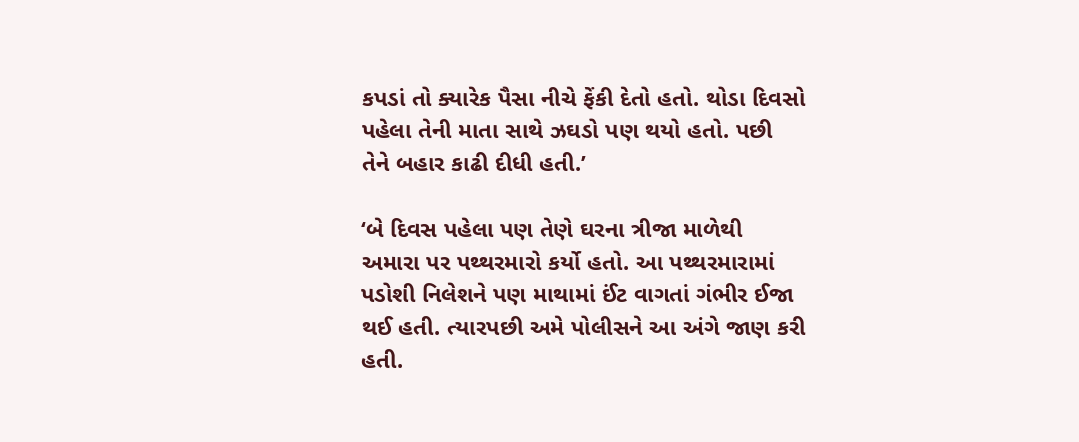કપડાં તો ક્યારેક પૈસા નીચે ફેંકી દેતો હતો. થોડા દિવસો પહેલા તેની માતા સાથે ઝઘડો પણ થયો હતો. પછી તેને બહાર કાઢી દીધી હતી.’

‘બે દિવસ પહેલા પણ તેણે ઘરના ત્રીજા માળેથી અમારા પર પથ્થરમારો કર્યો હતો. આ પથ્થરમારામાં પડોશી નિલેશને પણ માથામાં ઈંટ વાગતાં ગંભીર ઈજા થઈ હતી. ત્યારપછી અમે પોલીસને આ અંગે જાણ કરી હતી.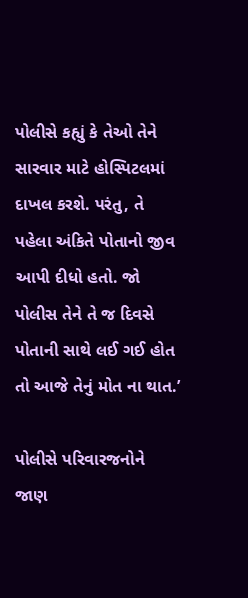પોલીસે કહ્યું કે તેઓ તેને સારવાર માટે હોસ્પિટલમાં દાખલ કરશે. પરંતુ, તે પહેલા અંકિતે પોતાનો જીવ આપી દીધો હતો. જો પોલીસ તેને તે જ દિવસે પોતાની સાથે લઈ ગઈ હોત તો આજે તેનું મોત ના થાત.’

પોલીસે પરિવારજનોને જાણ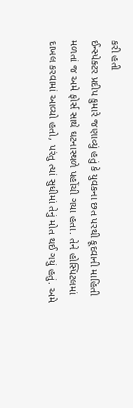કરી હતી
ઈન્સ્પેક્ટર પ્રદીપ કુમારે જણાવ્યું હતું કે યુવકના છત પરથી કૂદવાની માહિતી મળતાં જ અમે ફોર્સ સાથે ઘટનાસ્થળે પહોંચી ગયા હતા. તેને હોસ્પિટલમાં દાખલ કરવામાં આવ્યો હતો, પરંતુ ત્યાં સુધીમાં તેનું મોત થઈ ગયું હતું. અમે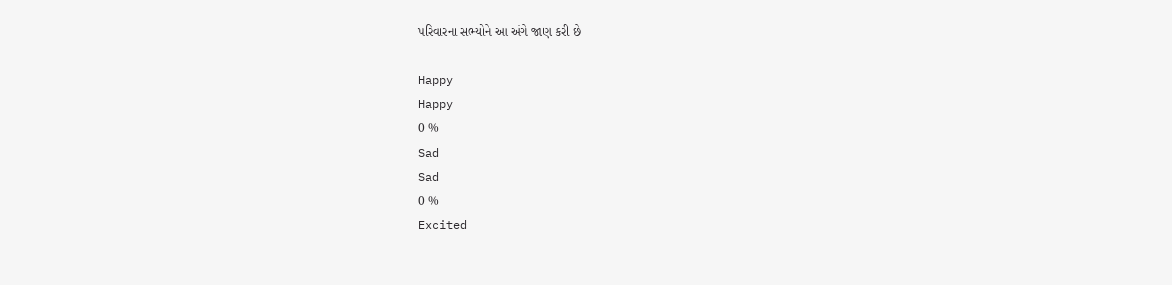પરિવારના સભ્યોને આ અંગે જાણ કરી છે

Happy
Happy
0 %
Sad
Sad
0 %
Excited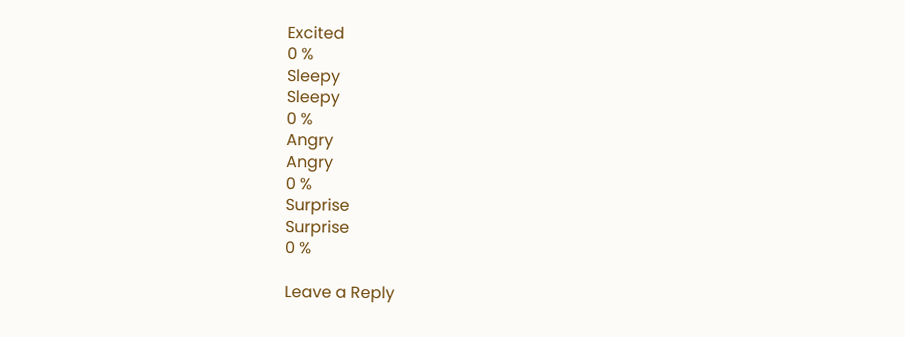Excited
0 %
Sleepy
Sleepy
0 %
Angry
Angry
0 %
Surprise
Surprise
0 %

Leave a Reply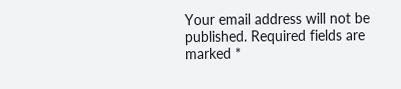Your email address will not be published. Required fields are marked *